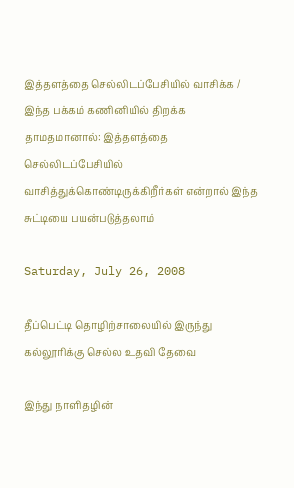இத்தளத்தை செல்லிடப்பேசியில் வாசிக்க / இந்த பக்கம் கணினியில் திறக்க தாமதமானால்: இத்தளத்தை செல்லிடப்பேசியில் வாசித்துக்கொண்டிருக்கிறீர்கள் என்றால் இந்த சுட்டியை பயன்படுத்தலாம்

Saturday, July 26, 2008

தீப்பெட்டி தொழிற்சாலையில் இருந்து கல்லூரிக்கு செல்ல உதவி தேவை

இந்து நாளிதழின்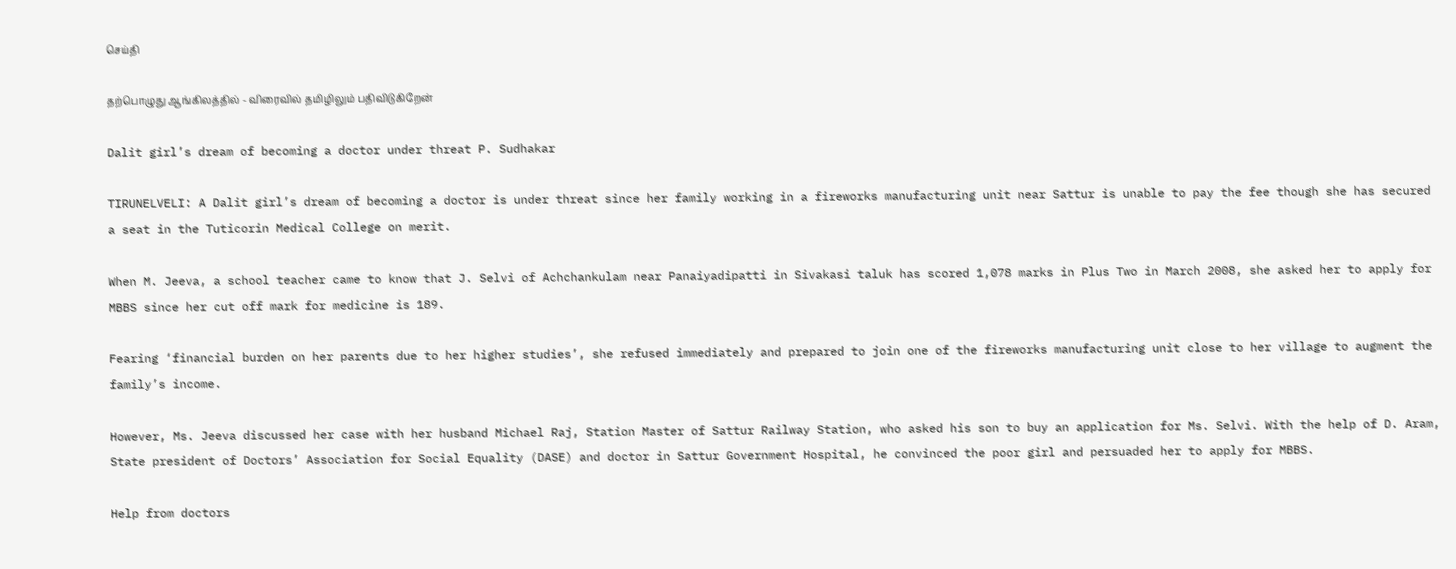செய்தி

தற்பொழுது ஆங்கிலத்தில் - விரைவில் தமிழிலும் பதிவிடுகிறேன்

Dalit girl’s dream of becoming a doctor under threat P. Sudhakar

TIRUNELVELI: A Dalit girl’s dream of becoming a doctor is under threat since her family working in a fireworks manufacturing unit near Sattur is unable to pay the fee though she has secured a seat in the Tuticorin Medical College on merit.

When M. Jeeva, a school teacher came to know that J. Selvi of Achchankulam near Panaiyadipatti in Sivakasi taluk has scored 1,078 marks in Plus Two in March 2008, she asked her to apply for MBBS since her cut off mark for medicine is 189.

Fearing ‘financial burden on her parents due to her higher studies’, she refused immediately and prepared to join one of the fireworks manufacturing unit close to her village to augment the family’s income.

However, Ms. Jeeva discussed her case with her husband Michael Raj, Station Master of Sattur Railway Station, who asked his son to buy an application for Ms. Selvi. With the help of D. Aram, State president of Doctors’ Association for Social Equality (DASE) and doctor in Sattur Government Hospital, he convinced the poor girl and persuaded her to apply for MBBS.

Help from doctors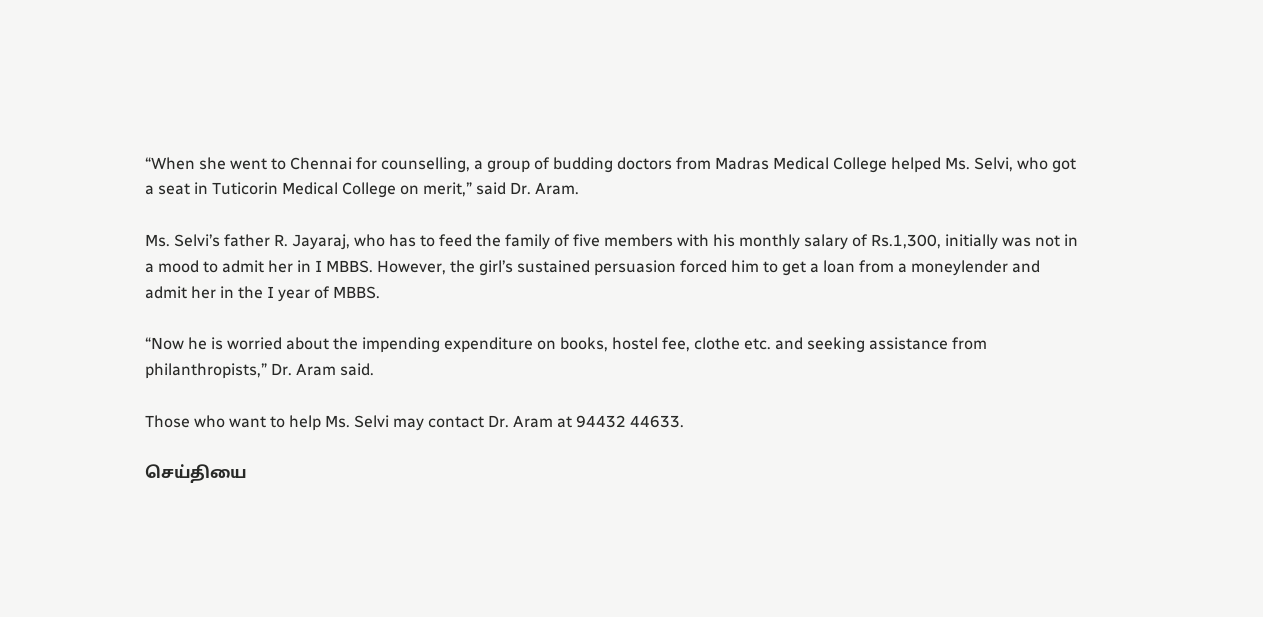“When she went to Chennai for counselling, a group of budding doctors from Madras Medical College helped Ms. Selvi, who got a seat in Tuticorin Medical College on merit,” said Dr. Aram.

Ms. Selvi’s father R. Jayaraj, who has to feed the family of five members with his monthly salary of Rs.1,300, initially was not in a mood to admit her in I MBBS. However, the girl’s sustained persuasion forced him to get a loan from a moneylender and admit her in the I year of MBBS.

“Now he is worried about the impending expenditure on books, hostel fee, clothe etc. and seeking assistance from philanthropists,” Dr. Aram said.

Those who want to help Ms. Selvi may contact Dr. Aram at 94432 44633.

செய்தியை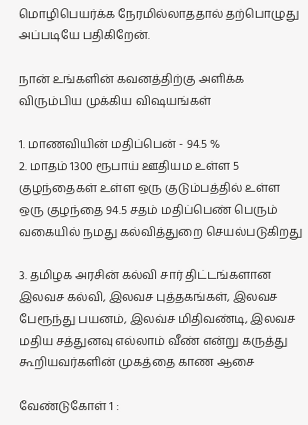மொழிபெயர்க்க நேரமில்லாததால் தற்பொழுது அப்படியே பதிகிறேன்.

நான் உங்களின் கவனத்திற்கு அளிக்க விரும்பிய முக்கிய விஷயங்கள்

1. மாணவியின் மதிப்பென் - 94.5 %
2. மாதம் 1300 ரூபாய் ஊதியம உள்ள 5 குழந்தைகள் உள்ள ஒரு குடும்பத்தில் உள்ள ஒரு குழந்தை 94.5 சதம் மதிப்பெண் பெரும் வகையில் நமது கல்வித்துறை செயல்படுகிறது

3. தமிழக அரசின் கல்வி சார் திட்டங்களான இலவச கல்வி, இலவச புத்தகங்கள், இலவச பேரூந்து பயனம், இலவ்ச மிதிவண்டி, இலவச மதிய சத்துனவு எல்லாம் வீண் என்று கருத்து கூறியவர்களின் முகத்தை காண ஆசை

வேண்டுகோள் 1 :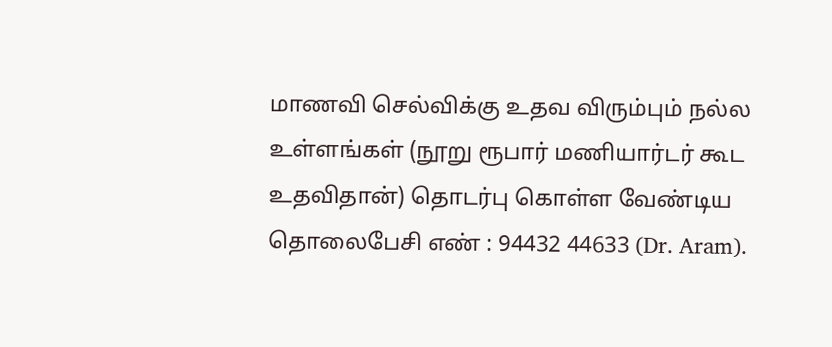மாணவி செல்விக்கு உதவ விரும்பும் நல்ல உள்ளங்கள் (நூறு ரூபார் மணியார்டர் கூட உதவிதான்) தொடர்பு கொள்ள வேண்டிய தொலைபேசி எண் : 94432 44633 (Dr. Aram).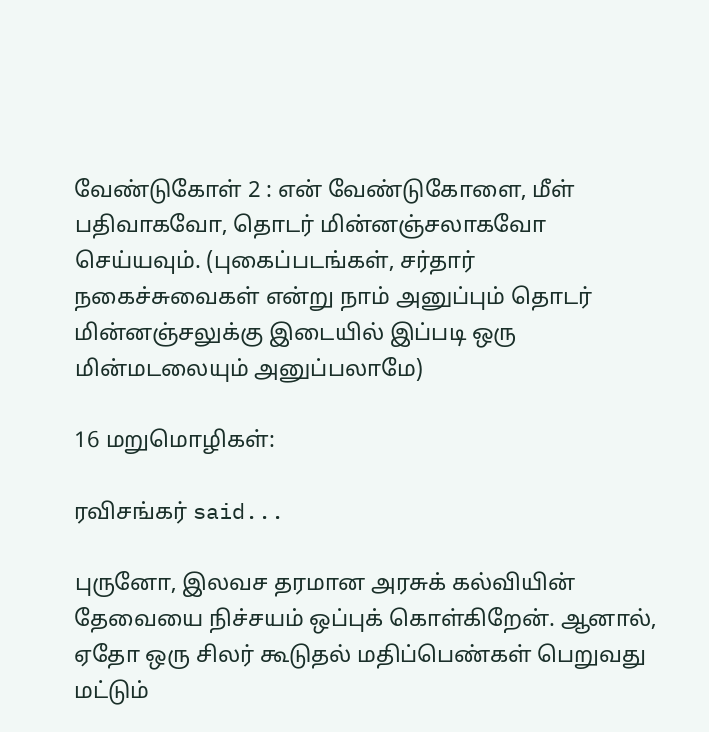வேண்டுகோள் 2 : என் வேண்டுகோளை, மீள் பதிவாகவோ, தொடர் மின்னஞ்சலாகவோ செய்யவும். (புகைப்படங்கள், சர்தார் நகைச்சுவைகள் என்று நாம் அனுப்பும் தொடர் மின்னஞ்சலுக்கு இடையில் இப்படி ஒரு மின்மடலையும் அனுப்பலாமே)

16 மறுமொழிகள்:

ரவிசங்கர் said...

புருனோ, இலவச தரமான அரசுக் கல்வியின் தேவையை நிச்சயம் ஒப்புக் கொள்கிறேன். ஆனால், ஏதோ ஒரு சிலர் கூடுதல் மதிப்பெண்கள் பெறுவது மட்டும்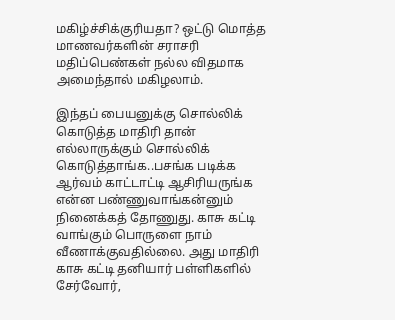மகிழ்ச்சிக்குரியதா? ஒட்டு மொத்த மாணவர்களின் சராசரி மதிப்பெண்கள் நல்ல விதமாக அமைந்தால் மகிழலாம்.

இந்தப் பையனுக்கு சொல்லிக் கொடுத்த மாதிரி தான் எல்லாருக்கும் சொல்லிக் கொடுத்தாங்க..பசங்க படிக்க ஆர்வம் காட்டாட்டி ஆசிரியருங்க என்ன பண்ணுவாங்கன்னும் நினைக்கத் தோணுது. காசு கட்டி வாங்கும் பொருளை நாம் வீணாக்குவதில்லை. அது மாதிரி காசு கட்டி தனியார் பள்ளிகளில் சேர்வோர்,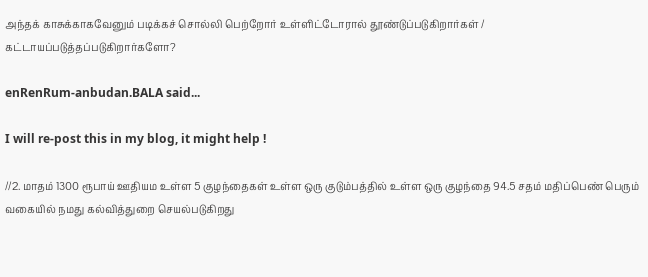அந்தக் காசுக்காகவேனும் படிக்கச் சொல்லி பெற்றோர் உள்ளிட்டோரால் தூண்டுப்படுகிறார்கள் / கட்டாயப்படுத்தப்படுகிறார்களோ?

enRenRum-anbudan.BALA said...

I will re-post this in my blog, it might help !

//2. மாதம் 1300 ரூபாய் ஊதியம உள்ள 5 குழந்தைகள் உள்ள ஒரு குடும்பத்தில் உள்ள ஒரு குழந்தை 94.5 சதம் மதிப்பெண் பெரும் வகையில் நமது கல்வித்துறை செயல்படுகிறது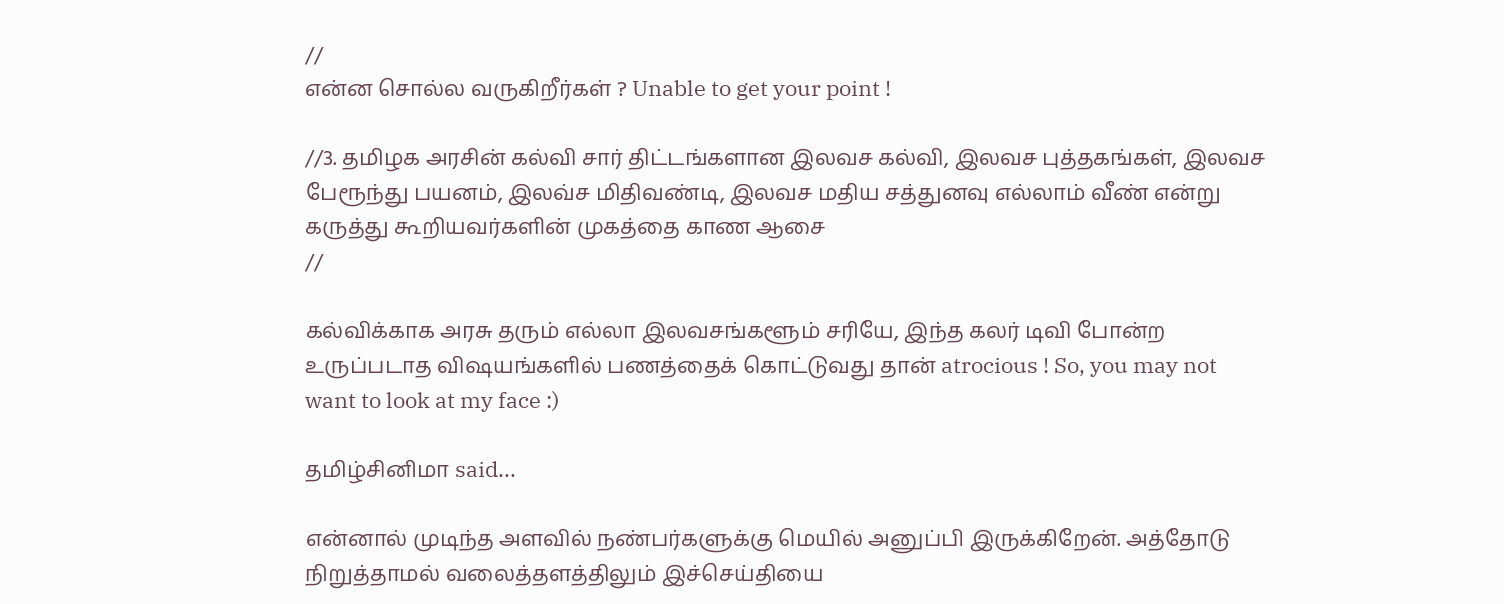//
என்ன சொல்ல வருகிறீர்கள் ? Unable to get your point !

//3. தமிழக அரசின் கல்வி சார் திட்டங்களான இலவச கல்வி, இலவச புத்தகங்கள், இலவச பேரூந்து பயனம், இலவ்ச மிதிவண்டி, இலவச மதிய சத்துனவு எல்லாம் வீண் என்று கருத்து கூறியவர்களின் முகத்தை காண ஆசை
//

கல்விக்காக அரசு தரும் எல்லா இலவசங்களூம் சரியே, இந்த கலர் டிவி போன்ற உருப்படாத விஷயங்களில் பணத்தைக் கொட்டுவது தான் atrocious ! So, you may not want to look at my face :)

தமிழ்சினிமா said...

என்னால் முடிந்த அளவில் நண்பர்களுக்கு மெயில் அனுப்பி இருக்கிறேன். அத்தோடு நிறுத்தாமல் வலைத்தளத்திலும் இச்செய்தியை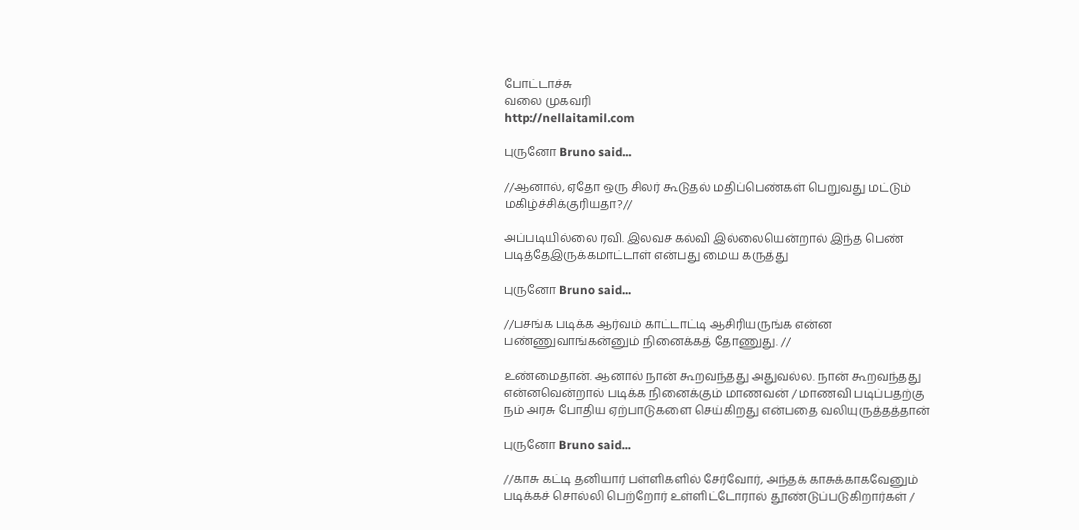போட்டாச்சு
வலை முகவரி
http://nellaitamil.com

புருனோ Bruno said...

//ஆனால், ஏதோ ஒரு சிலர் கூடுதல் மதிப்பெண்கள் பெறுவது மட்டும் மகிழ்ச்சிக்குரியதா?//

அப்படியில்லை ரவி. இலவச கல்வி இல்லையென்றால் இந்த பெண் படித்தேஇருக்கமாட்டாள் என்பது மைய கருத்து

புருனோ Bruno said...

//பசங்க படிக்க ஆர்வம் காட்டாட்டி ஆசிரியருங்க என்ன பண்ணுவாங்கன்னும் நினைக்கத் தோணுது. //

உண்மைதான். ஆனால் நான் கூறவந்தது அதுவல்ல. நான் கூறவந்தது என்னவென்றால் படிக்க நினைக்கும் மாணவன் / மாணவி படிப்பதற்கு நம் அரசு போதிய ஏற்பாடுகளை செய்கிறது என்பதை வலியுருத்தத்தான்

புருனோ Bruno said...

//காசு கட்டி தனியார் பள்ளிகளில் சேர்வோர், அந்தக் காசுக்காகவேனும் படிக்கச் சொல்லி பெற்றோர் உள்ளிட்டோரால் தூண்டுப்படுகிறார்கள் /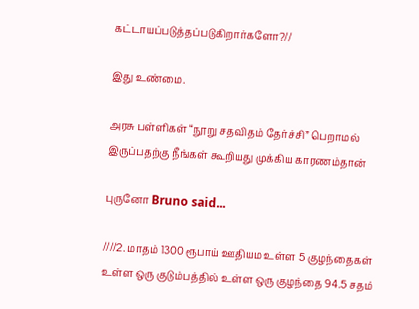கட்டாயப்படுத்தப்படுகிறார்களோ?//

இது உண்மை.

அரசு பள்ளிகள் “நூறு சதவிதம் தேர்ச்சி” பெறாமல் இருப்பதற்கு நீங்கள் கூறியது முக்கிய காரணம்தான்

புருனோ Bruno said...

////2. மாதம் 1300 ரூபாய் ஊதியம உள்ள 5 குழந்தைகள் உள்ள ஒரு குடும்பத்தில் உள்ள ஒரு குழந்தை 94.5 சதம்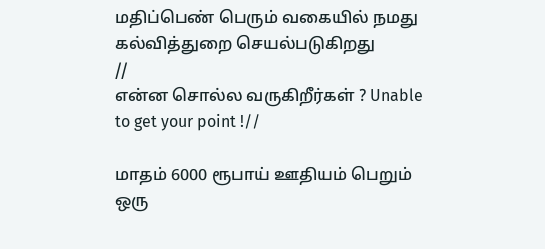மதிப்பெண் பெரும் வகையில் நமது கல்வித்துறை செயல்படுகிறது
//
என்ன சொல்ல வருகிறீர்கள் ? Unable to get your point !//

மாதம் 6000 ரூபாய் ஊதியம் பெறும் ஒரு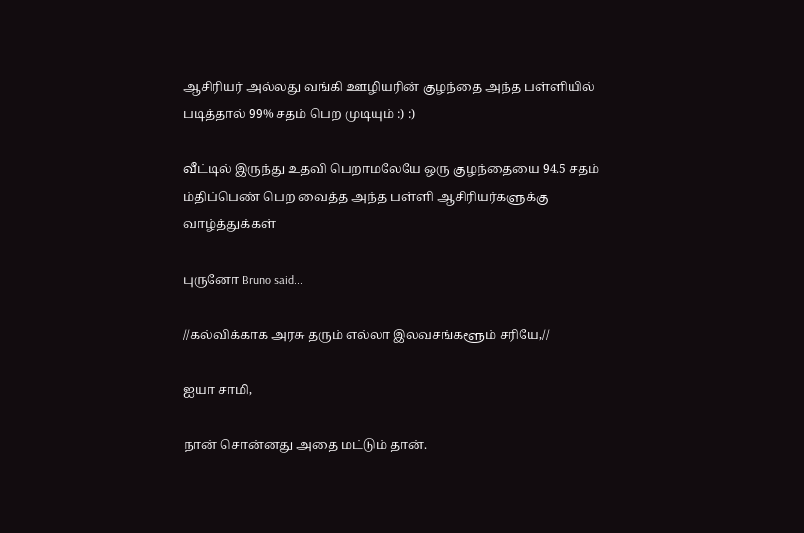ஆசிரியர் அல்லது வங்கி ஊழியரின் குழந்தை அந்த பள்ளியில் படித்தால் 99% சதம் பெற முடியும் :) :)

வீட்டில் இருந்து உதவி பெறாமலேயே ஒரு குழந்தையை 94.5 சதம் ம்திப்பெண் பெற வைத்த அந்த பள்ளி ஆசிரியர்களுக்கு வாழ்த்துக்கள்

புருனோ Bruno said...

//கல்விக்காக அரசு தரும் எல்லா இலவசங்களூம் சரியே,//

ஐயா சாமி,

நான் சொன்னது அதை மட்டும் தான்.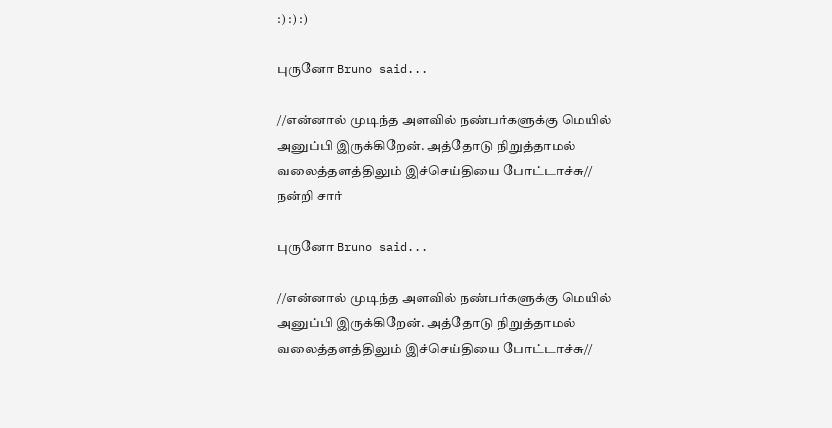:) :) :)

புருனோ Bruno said...

//என்னால் முடிந்த அளவில் நண்பர்களுக்கு மெயில் அனுப்பி இருக்கிறேன். அத்தோடு நிறுத்தாமல் வலைத்தளத்திலும் இச்செய்தியை போட்டாச்சு//
நன்றி சார்

புருனோ Bruno said...

//என்னால் முடிந்த அளவில் நண்பர்களுக்கு மெயில் அனுப்பி இருக்கிறேன். அத்தோடு நிறுத்தாமல் வலைத்தளத்திலும் இச்செய்தியை போட்டாச்சு//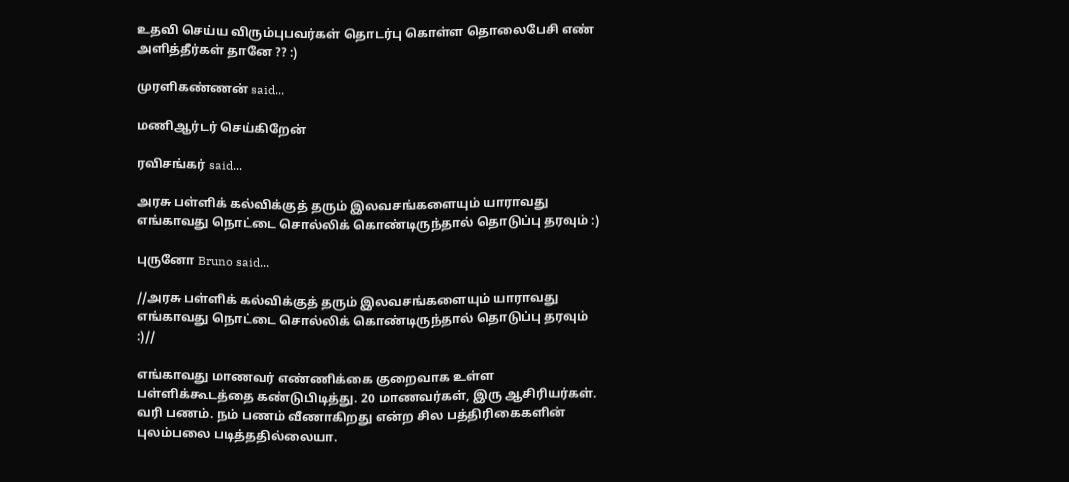உதவி செய்ய விரும்புபவர்கள் தொடர்பு கொள்ள தொலைபேசி எண் அளித்தீர்கள் தானே ?? :)

முரளிகண்ணன் said...

மணிஆர்டர் செய்கிறேன்

ரவிசங்கர் said...

அரசு பள்ளிக் கல்விக்குத் தரும் இலவசங்களையும் யாராவது எங்காவது நொட்டை சொல்லிக் கொண்டிருந்தால் தொடுப்பு தரவும் :)

புருனோ Bruno said...

//அரசு பள்ளிக் கல்விக்குத் தரும் இலவசங்களையும் யாராவது எங்காவது நொட்டை சொல்லிக் கொண்டிருந்தால் தொடுப்பு தரவும் :)//

எங்காவது மாணவர் எண்ணிக்கை குறைவாக உள்ள பள்ளிக்கூடத்தை கண்டுபிடித்து. 20 மாணவர்கள், இரு ஆசிரியர்கள். வரி பணம். நம் பணம் வீணாகிறது என்ற சில பத்திரிகைகளின் புலம்பலை படித்ததில்லையா.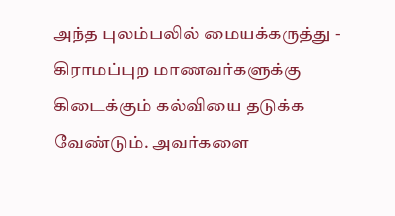அந்த புலம்பலில் மையக்கருத்து - கிராமப்புற மாணவர்களுக்கு கிடைக்கும் கல்வியை தடுக்க வேண்டும். அவர்களை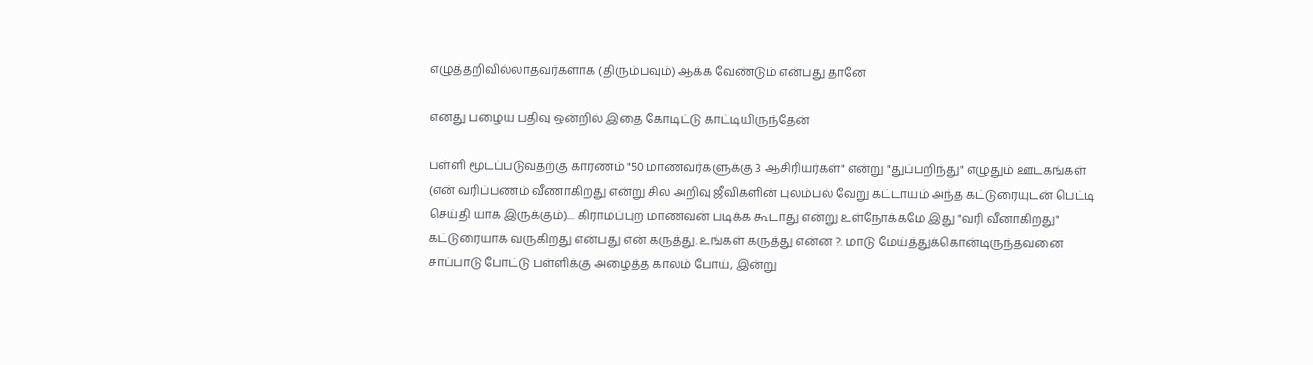எழுத்தறிவில்லாதவர்களாக (திரும்பவும்) ஆக்க வேண்டும் என்பது தானே

எனது பழைய பதிவு ஒன்றில் இதை கோடிட்டு காட்டியிருந்தேன்

பள்ளி மூடப்படுவதற்கு காரணம் "50 மாணவர்களுக்கு 3 ஆசிரியர்கள்" என்று "துப்பறிந்து" எழுதும் ஊடகங்கள் (என் வரிப்பணம் வீணாகிறது என்று சில அறிவு ஜீவிகளின் புலம்பல் வேறு கட்டாயம் அந்த கட்டுரையுடன் பெட்டி செய்தி யாக இருக்கும்).... கிராமப்புற மாணவன் படிக்க கூடாது என்று உள்நோக்கமே இது "வரி வீனாகிறது" கட்டுரையாக வருகிறது என்பது என் கருத்து. உங்கள் கருத்து என்ன ?. மாடு மேய்த்துக்கொன்டிருந்தவனை சாப்பாடு போட்டு பள்ளிக்கு அழைத்த காலம் போய், இன்று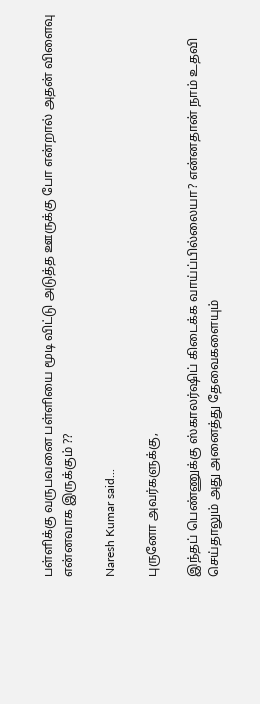பள்ளிக்கு வருபவனை பள்ளியை மூடி விட்டு அடுத்த ஊருக்கு போ என்றால் அதன் விளைவு என்னவாக இருக்கும் ??

Naresh Kumar said...

புருனோ அவர்களுக்கு,

இந்தப் பெண்ணுக்கு ஸ்காலர்ஷிப் கிடைக்க வாய்ப்பில்லையா? என்னதான் நாம் உதவி செய்தாலும் அது அனைத்து தேவைகளையும்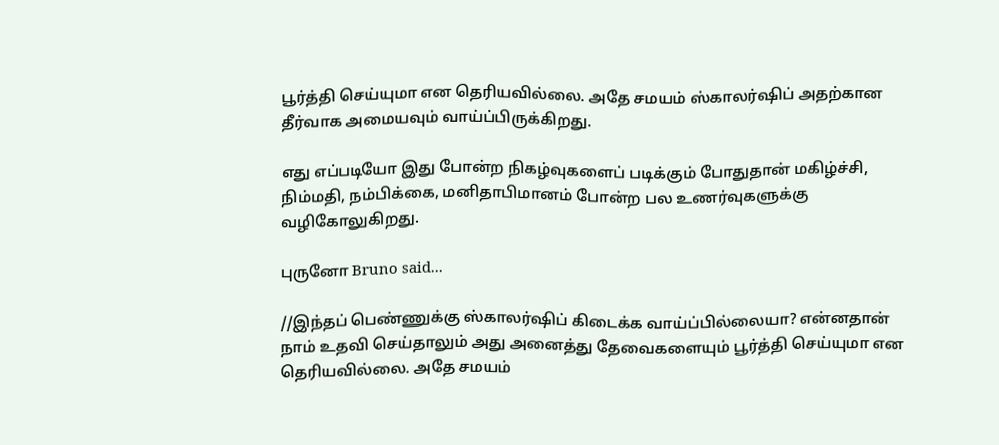பூர்த்தி செய்யுமா என தெரியவில்லை. அதே சமயம் ஸ்காலர்ஷிப் அதற்கான தீர்வாக அமையவும் வாய்ப்பிருக்கிறது.

எது எப்படியோ இது போன்ற நிகழ்வுகளைப் படிக்கும் போதுதான் மகிழ்ச்சி, நிம்மதி, நம்பிக்கை, மனிதாபிமானம் போன்ற பல உணர்வுகளுக்கு வழிகோலுகிறது.

புருனோ Bruno said...

//இந்தப் பெண்ணுக்கு ஸ்காலர்ஷிப் கிடைக்க வாய்ப்பில்லையா? என்னதான் நாம் உதவி செய்தாலும் அது அனைத்து தேவைகளையும் பூர்த்தி செய்யுமா என தெரியவில்லை. அதே சமயம்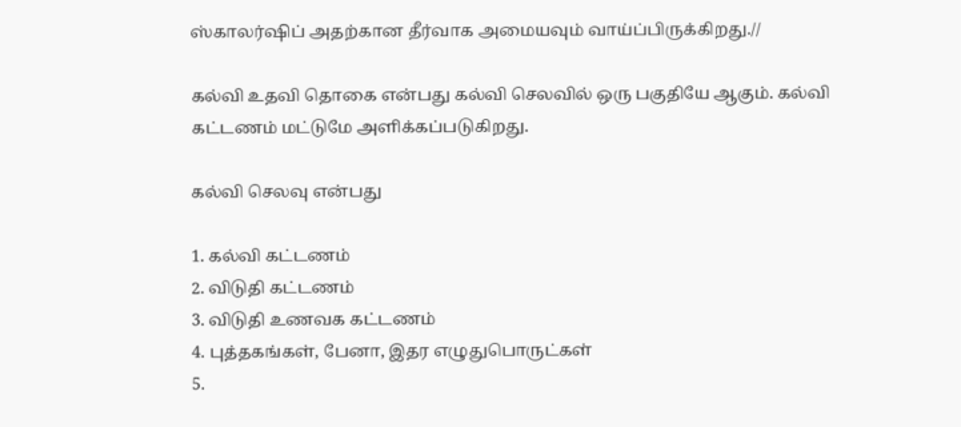ஸ்காலர்ஷிப் அதற்கான தீர்வாக அமையவும் வாய்ப்பிருக்கிறது.//

கல்வி உதவி தொகை என்பது கல்வி செலவில் ஒரு பகுதியே ஆகும். கல்வி கட்டணம் மட்டுமே அளிக்கப்படுகிறது.

கல்வி செலவு என்பது

1. கல்வி கட்டணம்
2. விடுதி கட்டணம்
3. விடுதி உணவக கட்டணம்
4. புத்தகங்கள், பேனா, இதர எழுதுபொருட்கள்
5.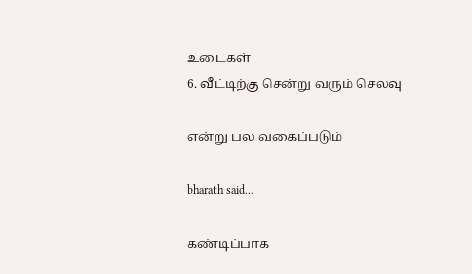உடைகள்
6. வீட்டிற்கு சென்று வரும் செலவு

என்று பல வகைப்படும்

bharath said...

கண்டிப்பாக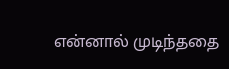என்னால் முடிந்ததை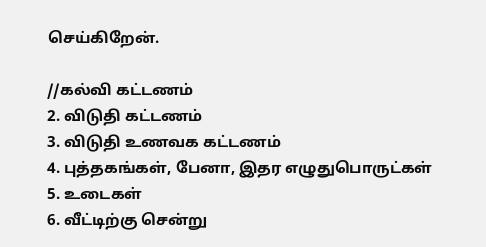செய்கிறேன்.

//கல்வி கட்டணம்
2. விடுதி கட்டணம்
3. விடுதி உணவக கட்டணம்
4. புத்தகங்கள், பேனா, இதர எழுதுபொருட்கள்
5. உடைகள்
6. வீட்டிற்கு சென்று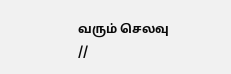வரும் செலவு
//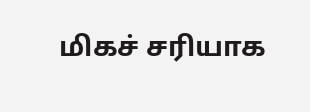மிகச் சரியாக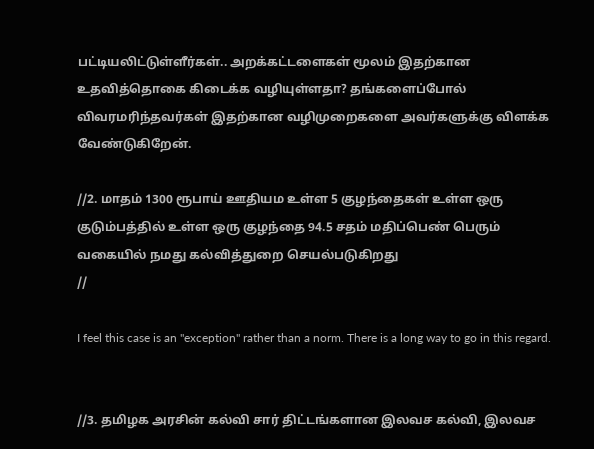பட்டியலிட்டுள்ளீர்கள்.. அறக்கட்டளைகள் மூலம் இதற்கான உதவித்தொகை கிடைக்க வழியுள்ளதா? தங்களைப்போல் விவரமரிந்தவர்கள் இதற்கான வழிமுறைகளை அவர்களுக்கு விளக்க வேண்டுகிறேன்.

//2. மாதம் 1300 ரூபாய் ஊதியம உள்ள 5 குழந்தைகள் உள்ள ஒரு குடும்பத்தில் உள்ள ஒரு குழந்தை 94.5 சதம் மதிப்பெண் பெரும் வகையில் நமது கல்வித்துறை செயல்படுகிறது
//

I feel this case is an "exception" rather than a norm. There is a long way to go in this regard.


//3. தமிழக அரசின் கல்வி சார் திட்டங்களான இலவச கல்வி, இலவச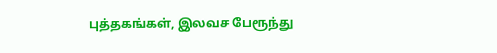புத்தகங்கள், இலவச பேரூந்து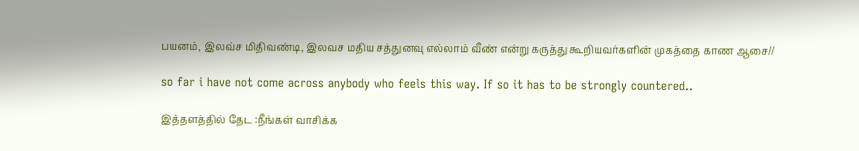பயனம், இலவ்ச மிதிவண்டி, இலவச மதிய சத்துனவு எல்லாம் வீண் என்று கருத்து கூறியவர்களின் முகத்தை காண ஆசை//

so far i have not come across anybody who feels this way. If so it has to be strongly countered..

இத்தளத்தில் தேட :நீங்கள் வாசிக்க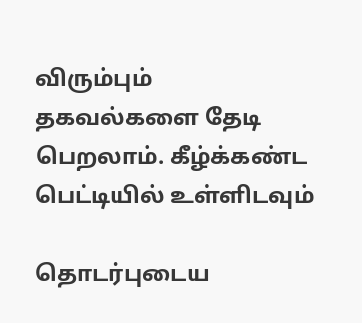விரும்பும் தகவல்களை தேடி பெறலாம். கீழ்க்கண்ட பெட்டியில் உள்ளிடவும்

தொடர்புடைய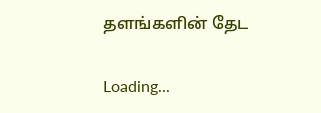தளங்களின் தேட

Loading...